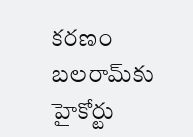కరణం బలరామ్‌కు హైకోర్టు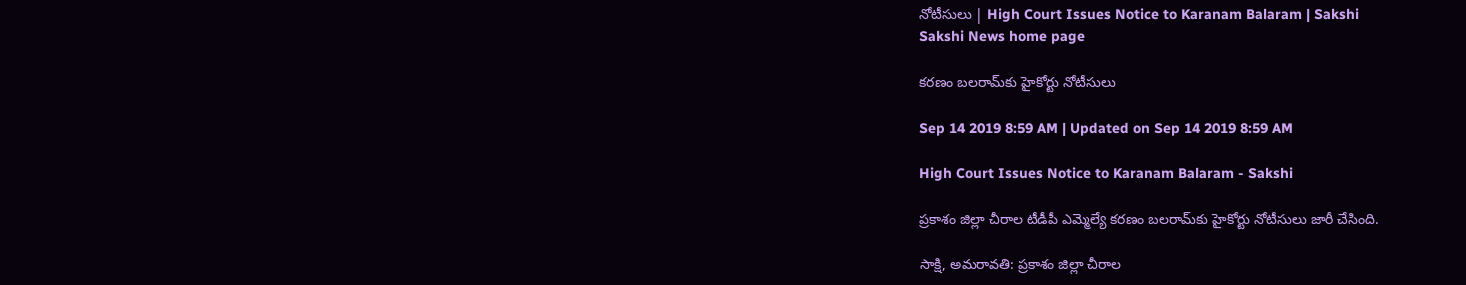నోటీసులు | High Court Issues Notice to Karanam Balaram | Sakshi
Sakshi News home page

కరణం బలరామ్‌కు హైకోర్టు నోటీసులు

Sep 14 2019 8:59 AM | Updated on Sep 14 2019 8:59 AM

High Court Issues Notice to Karanam Balaram - Sakshi

ప్రకాశం జిల్లా చీరాల టీడీపీ ఎమ్మెల్యే కరణం బలరామ్‌కు హైకోర్టు నోటీసులు జారీ చేసింది.

సాక్షి, అమరావతి: ప్రకాశం జిల్లా చీరాల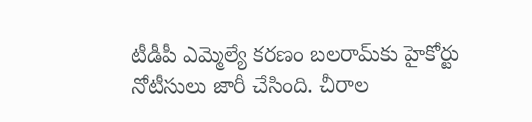టీడీపీ ఎమ్మెల్యే కరణం బలరామ్‌కు హైకోర్టు నోటీసులు జారీ చేసింది. చీరాల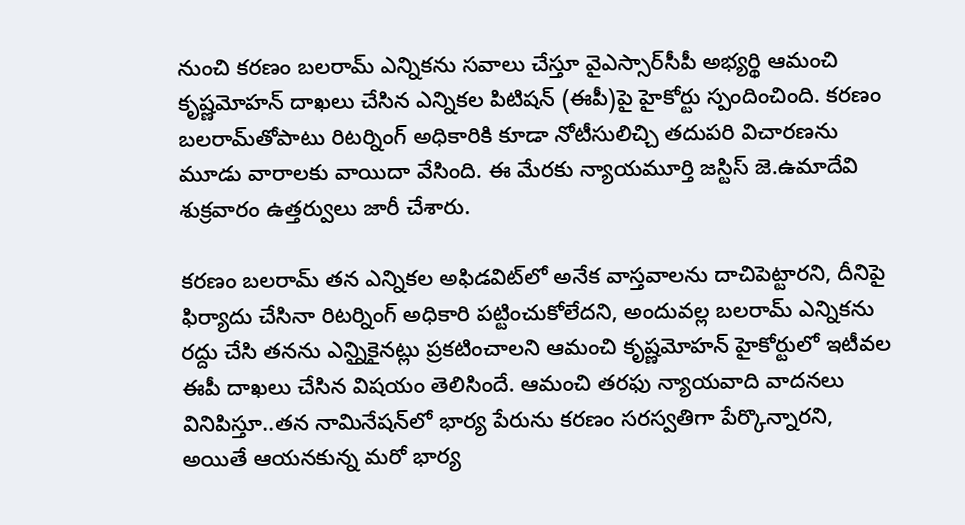నుంచి కరణం బలరామ్‌ ఎన్నికను సవాలు చేస్తూ వైఎస్సార్‌సీపీ అభ్యర్థి ఆమంచి కృష్ణమోహన్‌ దాఖలు చేసిన ఎన్నికల పిటిషన్‌ (ఈపీ)పై హైకోర్టు స్పందించింది. కరణం బలరామ్‌తోపాటు రిటర్నింగ్‌ అధికారికి కూడా నోటీసులిచ్చి తదుపరి విచారణను మూడు వారాలకు వాయిదా వేసింది. ఈ మేరకు న్యాయమూర్తి జస్టిస్‌ జె.ఉమాదేవి శుక్రవారం ఉత్తర్వులు జారీ చేశారు.

కరణం బలరామ్‌ తన ఎన్నికల అఫిడవిట్‌లో అనేక వాస్తవాలను దాచిపెట్టారని, దీనిపై ఫిర్యాదు చేసినా రిటర్నింగ్‌ అధికారి పట్టించుకోలేదని, అందువల్ల బలరామ్‌ ఎన్నికను రద్దు చేసి తనను ఎన్నిౖకైనట్లు ప్రకటించాలని ఆమంచి కృష్ణమోహన్‌ హైకోర్టులో ఇటీవల ఈపీ దాఖలు చేసిన విషయం తెలిసిందే. ఆమంచి తరఫు న్యాయవాది వాదనలు వినిపిస్తూ..తన నామినేషన్‌లో భార్య పేరును కరణం సరస్వతిగా పేర్కొన్నారని, అయితే ఆయనకున్న మరో భార్య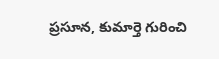ప్రసూన, కుమార్తె గురించి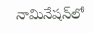నామినేషన్‌లో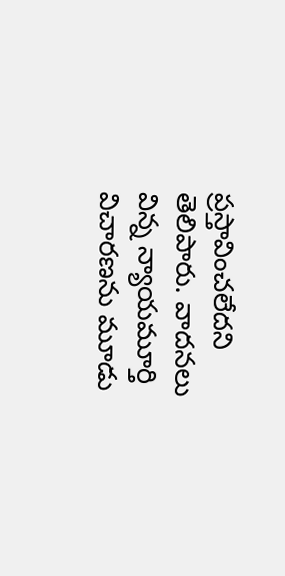ప్రస్తావించలేదని తెలిపారు. వాదనలు విన్న న్యాయమూర్తి విచారణను మూడు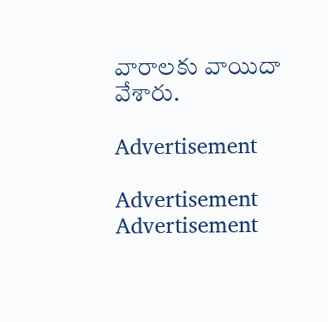వారాలకు వాయిదా వేశారు.

Advertisement

Advertisement
Advertisement